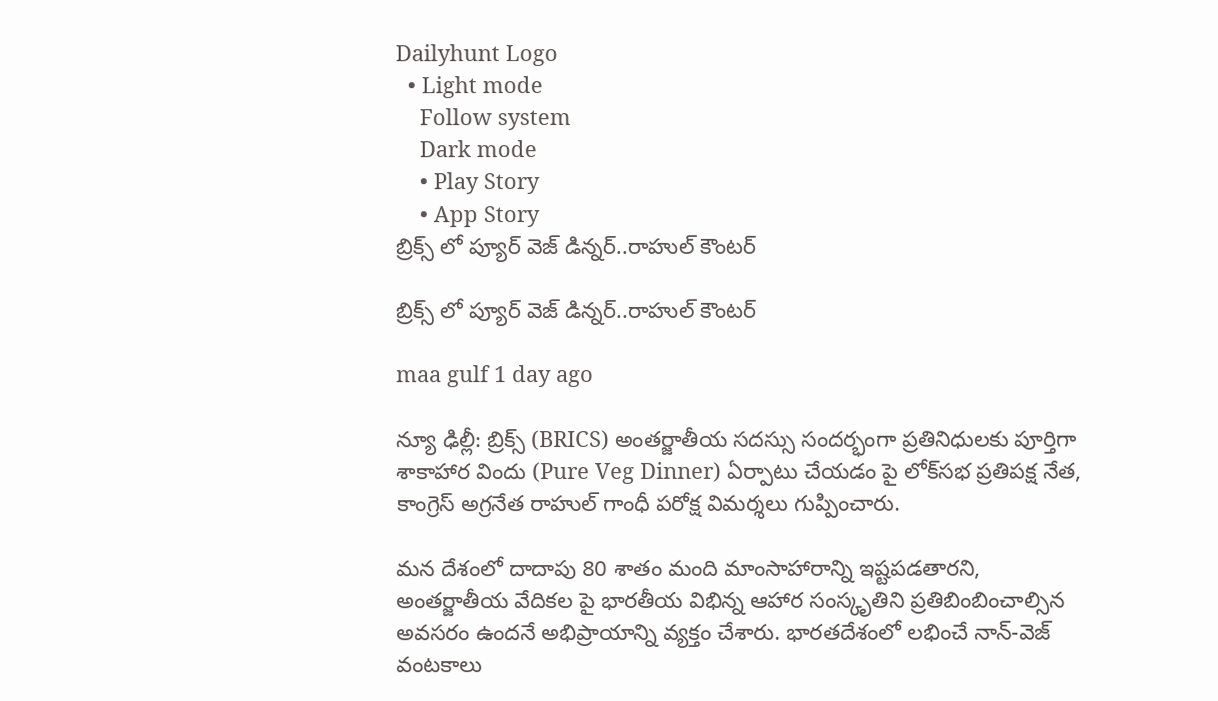Dailyhunt Logo
  • Light mode
    Follow system
    Dark mode
    • Play Story
    • App Story
బ్రిక్స్ లో ప్యూర్ వెజ్ డిన్నర్..రాహుల్ కౌంటర్

బ్రిక్స్ లో ప్యూర్ వెజ్ డిన్నర్..రాహుల్ కౌంటర్

maa gulf 1 day ago

న్యూ ఢిల్లీ: బ్రిక్స్ (BRICS) అంతర్జాతీయ సదస్సు సందర్భంగా ప్రతినిధులకు పూర్తిగా శాకాహార విందు (Pure Veg Dinner) ఏర్పాటు చేయడం పై లోక్‌సభ ప్రతిపక్ష నేత, కాంగ్రెస్ అగ్రనేత రాహుల్ గాంధీ పరోక్ష విమర్శలు గుప్పించారు.

మన దేశంలో దాదాపు 80 శాతం మంది మాంసాహారాన్ని ఇష్టపడతారని, అంతర్జాతీయ వేదికల పై భారతీయ విభిన్న ఆహార సంస్కృతిని ప్రతిబింబించాల్సిన అవసరం ఉందనే అభిప్రాయాన్ని వ్యక్తం చేశారు. భారతదేశంలో లభించే నాన్-వెజ్ వంటకాలు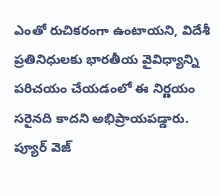ఎంతో రుచికరంగా ఉంటాయని, విదేశీ ప్రతినిధులకు భారతీయ వైవిధ్యాన్ని పరిచయం చేయడంలో ఈ నిర్ణయం సరైనది కాదని అభిప్రాయపడ్డారు. ప్యూర్ వెజ్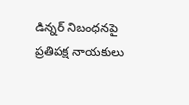డిన్నర్ నిబంధనపై ప్రతిపక్ష నాయకులు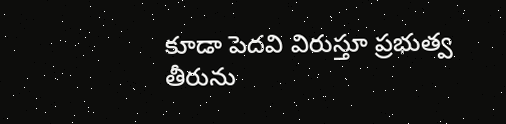కూడా పెదవి విరుస్తూ ప్రభుత్వ తీరును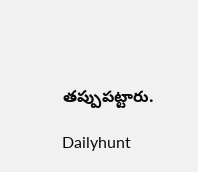తప్పుపట్టారు.

Dailyhunt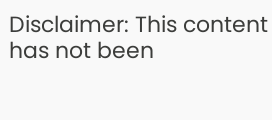Disclaimer: This content has not been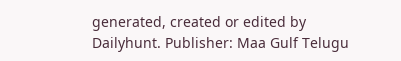generated, created or edited by Dailyhunt. Publisher: Maa Gulf Telugu